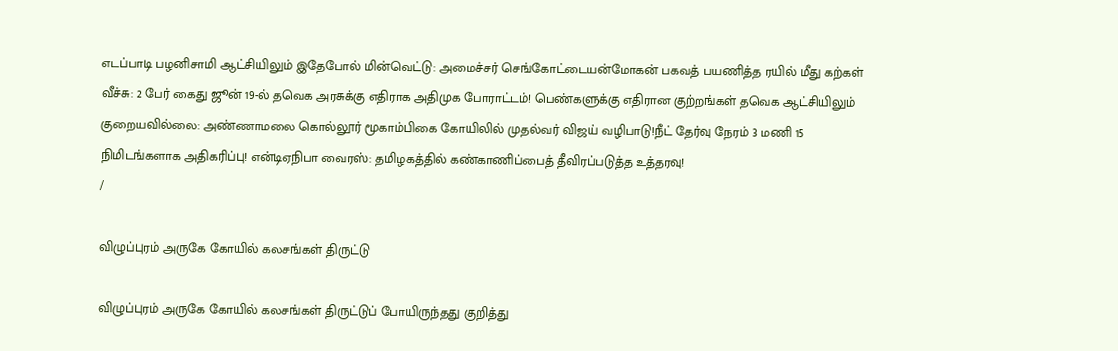எடப்பாடி பழனிசாமி ஆட்சியிலும் இதேபோல் மின்வெட்டு: அமைச்சர் செங்கோட்டையன்மோகன் பகவத் பயணித்த ரயில் மீது கற்கள் வீச்சு: 2 பேர் கைது ஜூன் 19-ல் தவெக அரசுக்கு எதிராக அதிமுக போராட்டம்! பெண்களுக்கு எதிரான குற்றங்கள் தவெக ஆட்சியிலும் குறையவில்லை: அண்ணாமலை கொல்லூர் மூகாம்பிகை கோயிலில் முதல்வர் விஜய் வழிபாடு!நீட் தேர்வு நேரம் 3 மணி 15 நிமிடங்களாக அதிகரிப்பு! என்டிஏநிபா வைரஸ்: தமிழகத்தில் கண்காணிப்பைத் தீவிரப்படுத்த உத்தரவு!
/

விழுப்புரம் அருகே கோயில் கலசங்கள் திருட்டு

விழுப்புரம் அருகே கோயில் கலசங்கள் திருட்டுப் போயிருந்தது குறித்து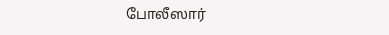போலீஸார்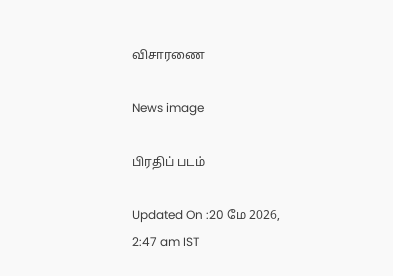விசாரணை

News image

பிரதிப் படம்

Updated On :20 மே 2026, 2:47 am IST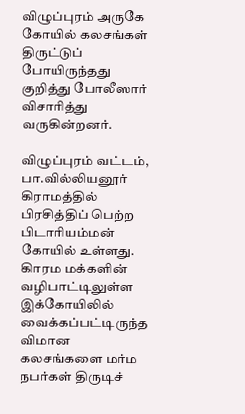விழுப்புரம் அருகே கோயில் கலசங்கள் திருட்டுப் போயிருந்தது குறித்து போலீஸார் விசாரித்து வருகின்றனர்.

விழுப்புரம் வட்டம், பா.வில்லியனூர் கிராமத்தில் பிரசித்திப் பெற்ற பிடாரியம்மன் கோயில் உள்ளது. கிாரம மக்களின் வழிபாட்டிலுள்ள இக்கோயிலில் வைக்கப்பட்டிருந்த விமான கலசங்களை மர்ம நபர்கள் திருடிச்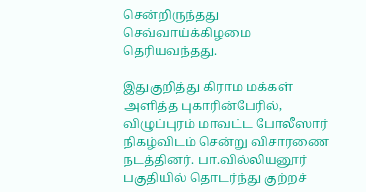சென்றிருந்தது செவ்வாய்க்கிழமை தெரியவந்தது.

இதுகுறித்து கிராம மக்கள் அளித்த புகாரின்பேரில், விழுப்புரம் மாவட்ட போலீஸார் நிகழ்விடம் சென்று விசாரணை நடத்தினர். பா.வில்லியனூர் பகுதியில் தொடர்ந்து குற்றச்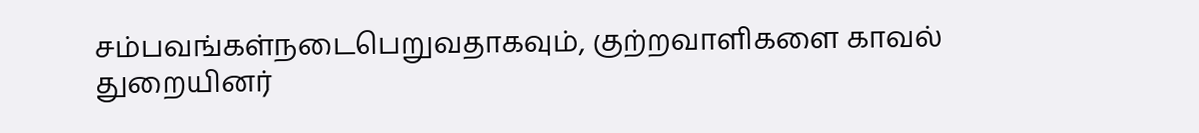சம்பவங்கள்நடைபெறுவதாகவும், குற்றவாளிகளை காவல் துறையினர்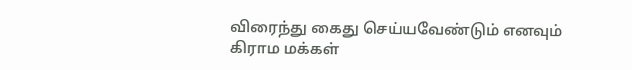விரைந்து கைது செய்யவேண்டும் எனவும் கிராம மக்கள்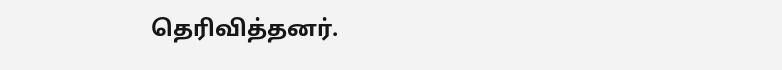தெரிவித்தனர்.